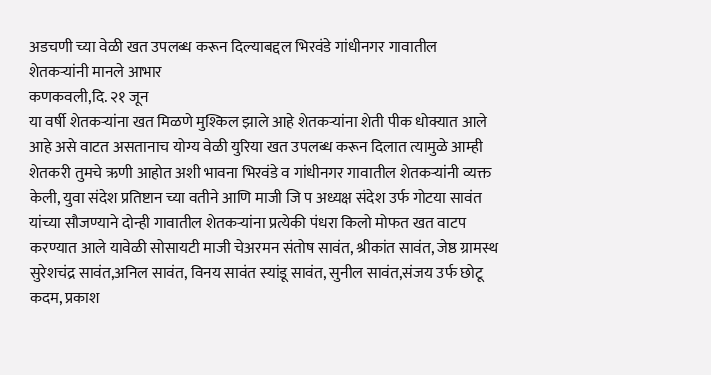अडचणी च्या वेळी खत उपलब्ध करून दिल्याबद्दल भिरवंडे गांधीनगर गावातील शेतकऱ्यांनी मानले आभार
कणकवली,दि. २१ जून
या वर्षी शेतकऱ्यांना खत मिळणे मुश्किल झाले आहे शेतकऱ्यांना शेती पीक धोक्यात आले आहे असे वाटत असतानाच योग्य वेळी युरिया खत उपलब्ध करून दिलात त्यामुळे आम्ही शेतकरी तुमचे ऋणी आहोत अशी भावना भिरवंडे व गांधीनगर गावातील शेतकऱ्यांनी व्यक्त केली, युवा संदेश प्रतिष्टान च्या वतीने आणि माजी जि प अध्यक्ष संदेश उर्फ गोटया सावंत यांच्या सौजण्याने दोन्ही गावातील शेतकऱ्यांना प्रत्येकी पंधरा किलो मोफत खत वाटप करण्यात आले यावेळी सोसायटी माजी चेअरमन संतोष सावंत, श्रीकांत सावंत, जेष्ठ ग्रामस्थ सुरेशचंद्र सावंत,अनिल सावंत, विनय सावंत स्यांडू सावंत, सुनील सावंत,संजय उर्फ छोटू कदम, प्रकाश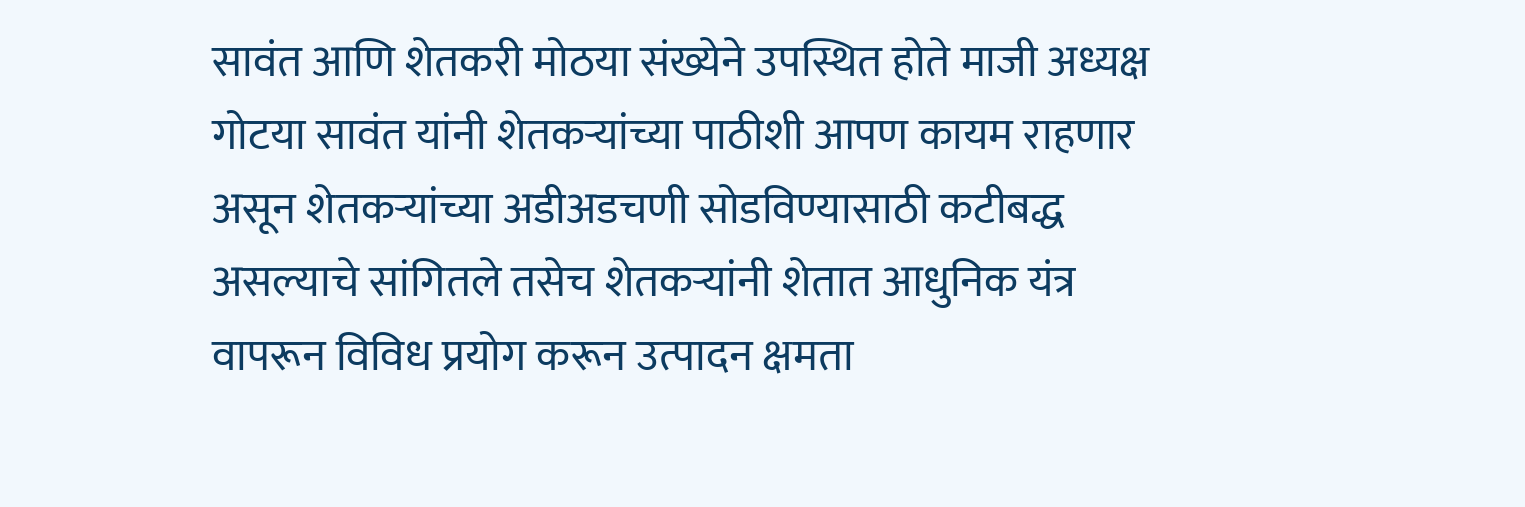सावंत आणि शेतकरी मोठया संख्येने उपस्थित होते माजी अध्यक्ष गोटया सावंत यांनी शेतकऱ्यांच्या पाठीशी आपण कायम राहणार असून शेतकऱ्यांच्या अडीअडचणी सोडविण्यासाठी कटीबद्ध असल्याचे सांगितले तसेच शेतकऱ्यांनी शेतात आधुनिक यंत्र वापरून विविध प्रयोग करून उत्पादन क्षमता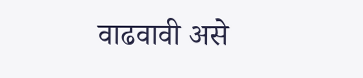वाढवावी असे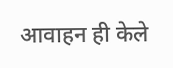आवाहन ही केले